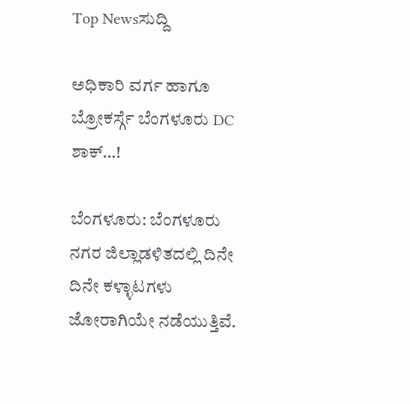Top Newsಸುದ್ದಿ

ಅಧಿಕಾರಿ ವರ್ಗ ಹಾಗೂ ಬ್ರೋಕರ್ಸ್ಗೆ ಬೆಂಗಳೂರು DC ಶಾಕ್…!

ಬೆಂಗಳೂರು: ಬೆಂಗಳೂರು ನಗರ ಜಿಲ್ಲಾಡಳಿತದಲ್ಲಿ ದಿನೇ ದಿನೇ ಕಳ್ಳಾಟಗಳು ಜೋರಾಗಿಯೇ ನಡೆಯುತ್ತಿವೆ.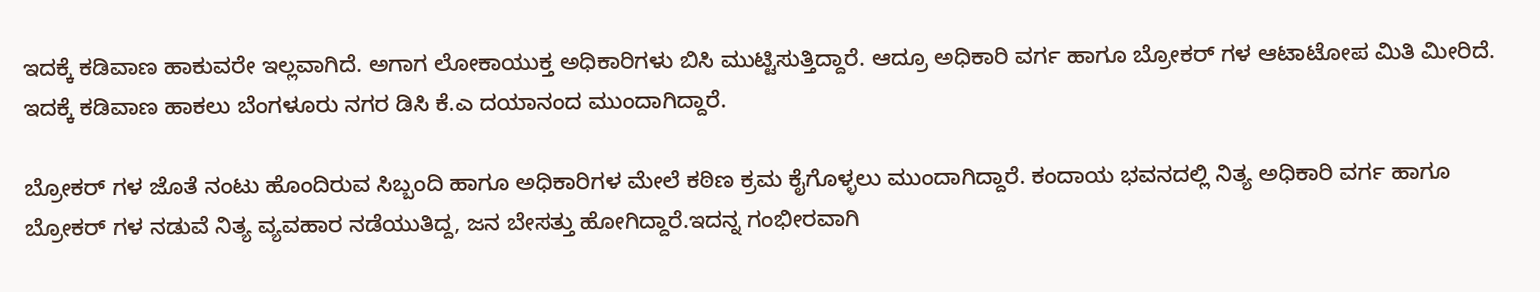ಇದಕ್ಕೆ ಕಡಿವಾಣ ಹಾಕುವರೇ ಇಲ್ಲವಾಗಿದೆ. ಅಗಾಗ ಲೋಕಾಯುಕ್ತ ಅಧಿಕಾರಿಗಳು ಬಿಸಿ ಮುಟ್ಟಿಸುತ್ತಿದ್ದಾರೆ. ಆದ್ರೂ ಅಧಿಕಾರಿ ವರ್ಗ ಹಾಗೂ ಬ್ರೋಕರ್ ಗಳ ಆಟಾಟೋಪ ಮಿತಿ ಮೀರಿದೆ. ಇದಕ್ಕೆ ಕಡಿವಾಣ ಹಾಕಲು ಬೆಂಗಳೂರು ನಗರ ಡಿಸಿ ಕೆ.ಎ ದಯಾನಂದ ಮುಂದಾಗಿದ್ದಾರೆ.

ಬ್ರೋಕರ್ ಗಳ ಜೊತೆ ನಂಟು ಹೊಂದಿರುವ ಸಿಬ್ಬಂದಿ ಹಾಗೂ ಅಧಿಕಾರಿಗಳ ಮೇಲೆ ಕಠಿಣ ಕ್ರಮ ಕೈಗೊಳ್ಳಲು ಮುಂದಾಗಿದ್ದಾರೆ. ಕಂದಾಯ ಭವನದಲ್ಲಿ ನಿತ್ಯ ಅಧಿಕಾರಿ ವರ್ಗ ಹಾಗೂ ಬ್ರೋಕರ್ ಗಳ ನಡುವೆ ನಿತ್ಯ ವ್ಯವಹಾರ ನಡೆಯುತಿದ್ದ, ಜನ ಬೇಸತ್ತು ಹೋಗಿದ್ದಾರೆ.ಇದನ್ನ ಗಂಭೀರವಾಗಿ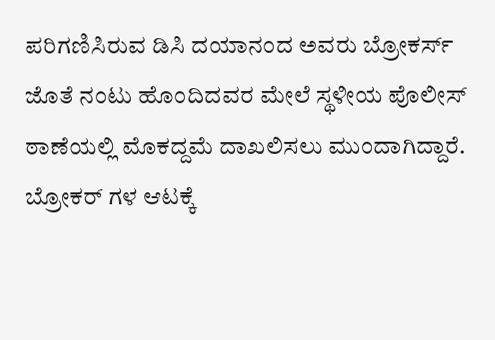ಪರಿಗಣಿಸಿರುವ ಡಿಸಿ ದಯಾನಂದ ಅವರು ಬ್ರೋಕರ್ಸ್ ಜೊತೆ ನಂಟು ಹೊಂದಿದವರ ಮೇಲೆ ಸ್ಥಳೀಯ ಪೊಲೀಸ್ ಠಾಣೆಯಲ್ಲಿ ಮೊಕದ್ದಮೆ ದಾಖಲಿಸಲು ಮುಂದಾಗಿದ್ದಾರೆ. ಬ್ರೋಕರ್ ಗಳ ಆಟಕ್ಕೆ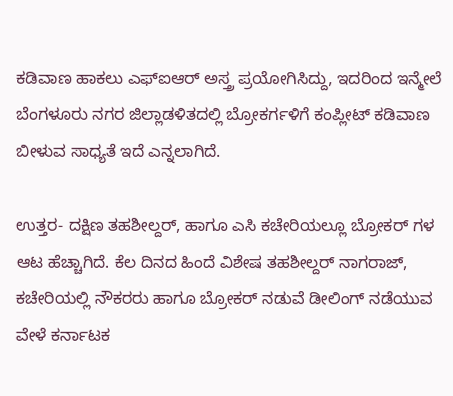ಕಡಿವಾಣ ಹಾಕಲು ಎಫ್ಐಆರ್ ಅಸ್ತ್ರ ಪ್ರಯೋಗಿಸಿದ್ದು, ಇದರಿಂದ ಇನ್ಮೇಲೆ ಬೆಂಗಳೂರು ನಗರ ಜಿಲ್ಲಾಡಳಿತದಲ್ಲಿ ಬ್ರೋಕರ್ಗಳಿಗೆ ಕಂಪ್ಲೀಟ್ ಕಡಿವಾಣ ಬೀಳುವ ಸಾಧ್ಯತೆ ಇದೆ ಎನ್ನಲಾಗಿದೆ.

ಉತ್ತರ- ದಕ್ಷಿಣ ತಹಶೀಲ್ದರ್, ಹಾಗೂ ಎಸಿ ಕಚೇರಿಯಲ್ಲೂ ಬ್ರೋಕರ್ ಗಳ ಆಟ ಹೆಚ್ಚಾಗಿದೆ. ಕೆಲ ದಿನದ ಹಿಂದೆ ವಿಶೇಷ ತಹಶೀಲ್ದರ್ ನಾಗರಾಜ್, ಕಚೇರಿಯಲ್ಲಿ ನೌಕರರು ಹಾಗೂ ಬ್ರೋಕರ್ ನಡುವೆ ಡೀಲಿಂಗ್ ನಡೆಯುವ ವೇಳೆ ಕರ್ನಾಟಕ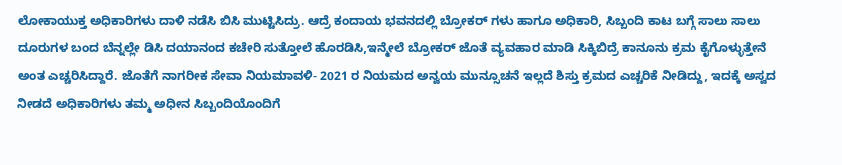ಲೋಕಾಯುಕ್ತ ಅಧಿಕಾರಿಗಳು ದಾಳಿ ನಡೆಸಿ ಬಿಸಿ ಮುಟ್ಟಿಸಿದ್ರು. ಆದ್ರೆ ಕಂದಾಯ ಭವನದಲ್ಲಿ ಬ್ರೋಕರ್ ಗಳು ಹಾಗೂ ಅಧಿಕಾರಿ, ಸಿಬ್ಬಂದಿ ಕಾಟ ಬಗ್ಗೆ ಸಾಲು ಸಾಲು ದೂರುಗಳ ಬಂದ ಬೆನ್ನಲ್ಲೇ ಡಿಸಿ ದಯಾನಂದ ಕಚೇರಿ ಸುತ್ತೋಲೆ ಹೊರಡಿಸಿ,ಇನ್ಮೇಲೆ ಬ್ರೋಕರ್ ಜೊತೆ ವ್ಯವಹಾರ ಮಾಡಿ ಸಿಕ್ಕಿಬಿದ್ರೆ ಕಾನೂನು ಕ್ರಮ ಕೈಗೊಳ್ಳುತ್ತೇನೆ ಅಂತ ಎಚ್ಚರಿಸಿದ್ದಾರೆ. ಜೊತೆಗೆ ನಾಗರೀಕ ಸೇವಾ ನಿಯಮಾವಳಿ- 2021 ರ ನಿಯಮದ ಅನ್ವಯ ಮುನ್ಸೂಚನೆ ಇಲ್ಲದೆ ಶಿಸ್ತು ಕ್ರಮದ ಎಚ್ಚರಿಕೆ ನೀಡಿದ್ದು, ಇದಕ್ಕೆ ಅಸ್ವದ ನೀಡದೆ ಅಧಿಕಾರಿಗಳು ತಮ್ಮ ಅಧೀನ ಸಿಬ್ಬಂದಿಯೊಂದಿಗೆ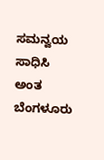ಸಮನ್ವಯ ಸಾಧಿಸಿ ಅಂತ ಬೆಂಗಳೂರು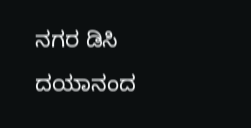ನಗರ ಡಿಸಿ ದಯಾನಂದ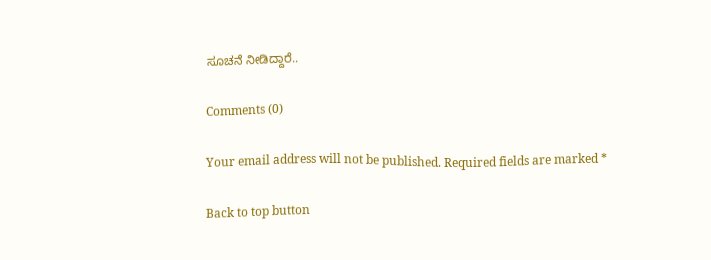ಸೂಚನೆ ನೀಡಿದ್ದಾರೆ..

Comments (0)

Your email address will not be published. Required fields are marked *

Back to top button